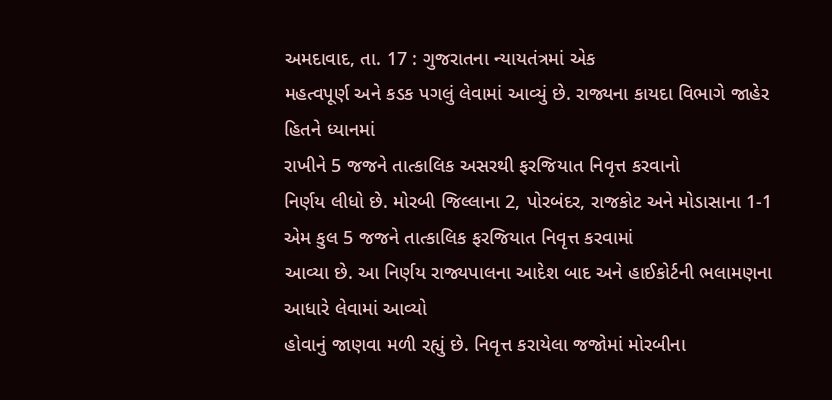અમદાવાદ, તા. 17 : ગુજરાતના ન્યાયતંત્રમાં એક
મહત્વપૂર્ણ અને કડક પગલું લેવામાં આવ્યું છે. રાજ્યના કાયદા વિભાગે જાહેર હિતને ધ્યાનમાં
રાખીને 5 જજને તાત્કાલિક અસરથી ફરજિયાત નિવૃત્ત કરવાનો
નિર્ણય લીધો છે. મોરબી જિલ્લાના 2, પોરબંદર, રાજકોટ અને મોડાસાના 1-1 એમ કુલ 5 જજને તાત્કાલિક ફરજિયાત નિવૃત્ત કરવામાં
આવ્યા છે. આ નિર્ણય રાજ્યપાલના આદેશ બાદ અને હાઈકોર્ટની ભલામણના આધારે લેવામાં આવ્યો
હોવાનું જાણવા મળી રહ્યું છે. નિવૃત્ત કરાયેલા જજોમાં મોરબીના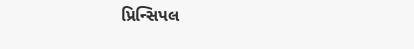પ્રિન્સિપલ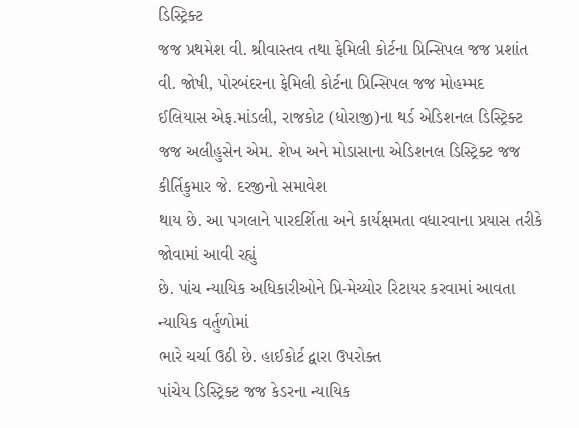ડિસ્ટ્રિક્ટ
જજ પ્રથમેશ વી. શ્રીવાસ્તવ તથા ફેમિલી કોર્ટના પ્રિન્સિપલ જજ પ્રશાંત વી. જોષી, પોરબંદરના ફેમિલી કોર્ટના પ્રિન્સિપલ જજ મોહમ્મદ
ઈલિયાસ એફ.માંડલી, રાજકોટ (ધોરાજી)ના થર્ડ એડિશનલ ડિસ્ટ્રિક્ટ
જજ અલીહુસેન એમ. શેખ અને મોડાસાના એડિશનલ ડિસ્ટ્રિક્ટ જજ કીર્તિકુમાર જે. દરજીનો સમાવેશ
થાય છે. આ પગલાને પારદર્શિતા અને કાર્યક્ષમતા વધારવાના પ્રયાસ તરીકે જોવામાં આવી રહ્યું
છે. પાંચ ન્યાયિક અધિકારીઓને પ્રિ-મેચ્યોર રિટાયર કરવામાં આવતા ન્યાયિક વર્તુળોમાં
ભારે ચર્ચા ઉઠી છે. હાઈકોર્ટ દ્વારા ઉપરોક્ત
પાંચેય ડિસ્ટ્રિક્ટ જજ કેડરના ન્યાયિક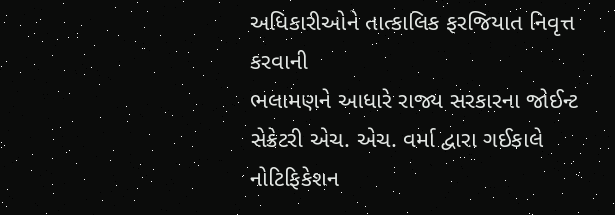અધિકારીઓને તાત્કાલિક ફરજિયાત નિવૃત્ત કરવાની
ભલામણને આધારે રાજ્ય સરકારના જોઈન્ટ સેક્રેટરી એચ. એચ. વર્મા દ્વારા ગઈકાલે નોટિફિકેશન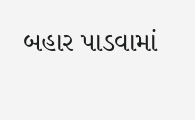બહાર પાડવામાં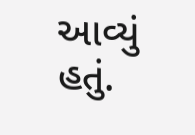આવ્યું હતું.